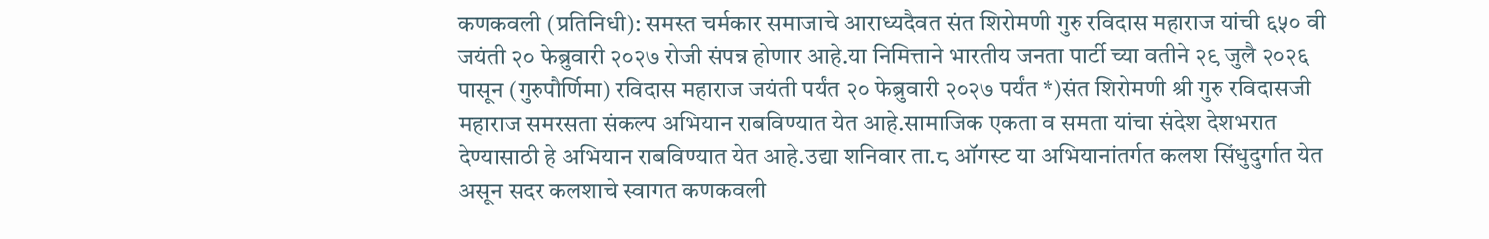कणकवली (प्रतिनिधी): समस्त चर्मकार समाजाचे आराध्यदैवत संत शिरोमणी गुरु रविदास महाराज यांची ६५० वी जयंती २० फेब्रुवारी २०२७ रोजी संपन्न होणार आहे.या निमित्ताने भारतीय जनता पार्टी च्या वतीने २९ जुलै २०२६ पासून (गुरुपौर्णिमा) रविदास महाराज जयंती पर्यंत २० फेब्रुवारी २०२७ पर्यंत *)संत शिरोमणी श्री गुरु रविदासजी महाराज समरसता संकल्प अभियान राबविण्यात येत आहे.सामाजिक एकता व समता यांचा संदेश देशभरात देण्यासाठी हे अभियान राबविण्यात येत आहे.उद्या शनिवार ता.८ ऑगस्ट या अभियानांतर्गत कलश सिंधुदुर्गात येत असून सदर कलशाचे स्वागत कणकवली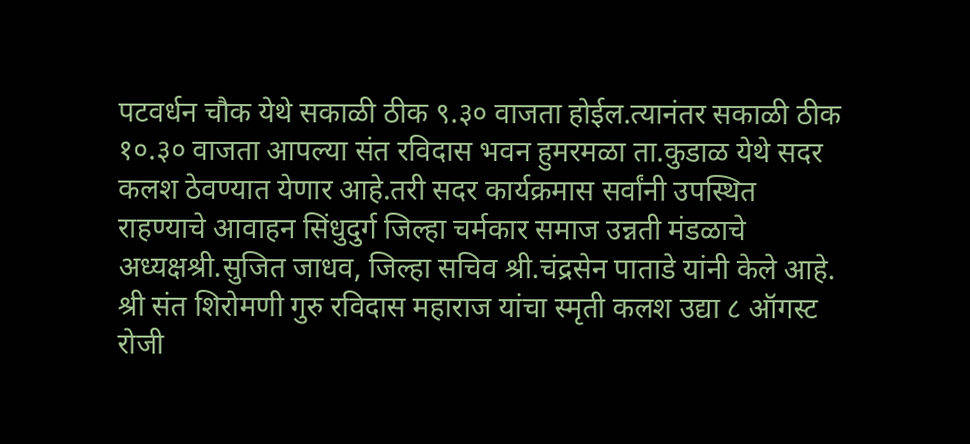पटवर्धन चौक येथे सकाळी ठीक ९.३० वाजता होईल.त्यानंतर सकाळी ठीक १०.३० वाजता आपल्या संत रविदास भवन हुमरमळा ता.कुडाळ येथे सदर कलश ठेवण्यात येणार आहे.तरी सदर कार्यक्रमास सर्वांनी उपस्थित राहण्याचे आवाहन सिंधुदुर्ग जिल्हा चर्मकार समाज उन्नती मंडळाचे अध्यक्षश्री.सुजित जाधव, जिल्हा सचिव श्री.चंद्रसेन पाताडे यांनी केले आहे.
श्री संत शिरोमणी गुरु रविदास महाराज यांचा स्मृती कलश उद्या ८ ऑगस्ट रोजी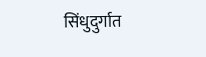सिंधुदुर्गात